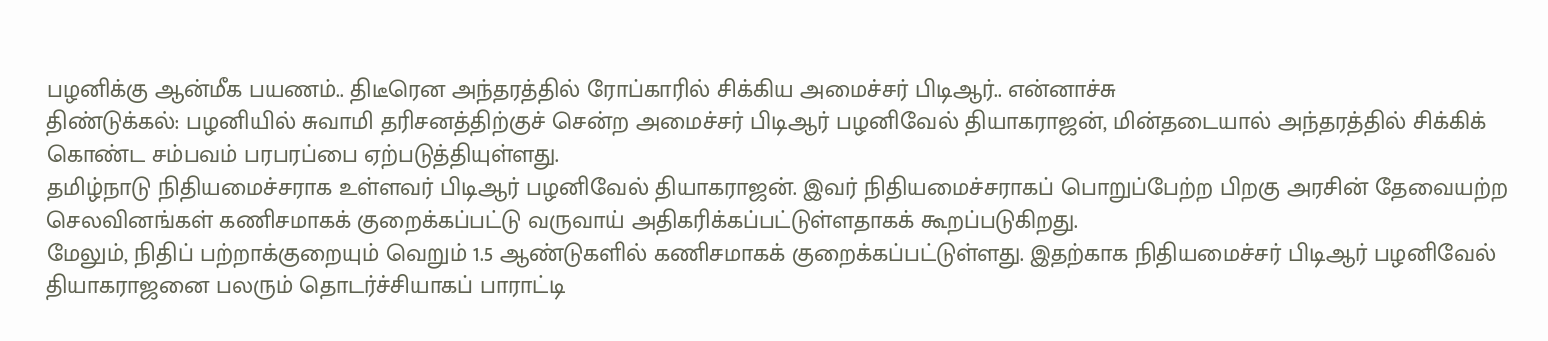பழனிக்கு ஆன்மீக பயணம்.. திடீரென அந்தரத்தில் ரோப்காரில் சிக்கிய அமைச்சர் பிடிஆர்.. என்னாச்சு
திண்டுக்கல்: பழனியில் சுவாமி தரிசனத்திற்குச் சென்ற அமைச்சர் பிடிஆர் பழனிவேல் தியாகராஜன், மின்தடையால் அந்தரத்தில் சிக்கிக் கொண்ட சம்பவம் பரபரப்பை ஏற்படுத்தியுள்ளது.
தமிழ்நாடு நிதியமைச்சராக உள்ளவர் பிடிஆர் பழனிவேல் தியாகராஜன். இவர் நிதியமைச்சராகப் பொறுப்பேற்ற பிறகு அரசின் தேவையற்ற செலவினங்கள் கணிசமாகக் குறைக்கப்பட்டு வருவாய் அதிகரிக்கப்பட்டுள்ளதாகக் கூறப்படுகிறது.
மேலும், நிதிப் பற்றாக்குறையும் வெறும் 1.5 ஆண்டுகளில் கணிசமாகக் குறைக்கப்பட்டுள்ளது. இதற்காக நிதியமைச்சர் பிடிஆர் பழனிவேல் தியாகராஜனை பலரும் தொடர்ச்சியாகப் பாராட்டி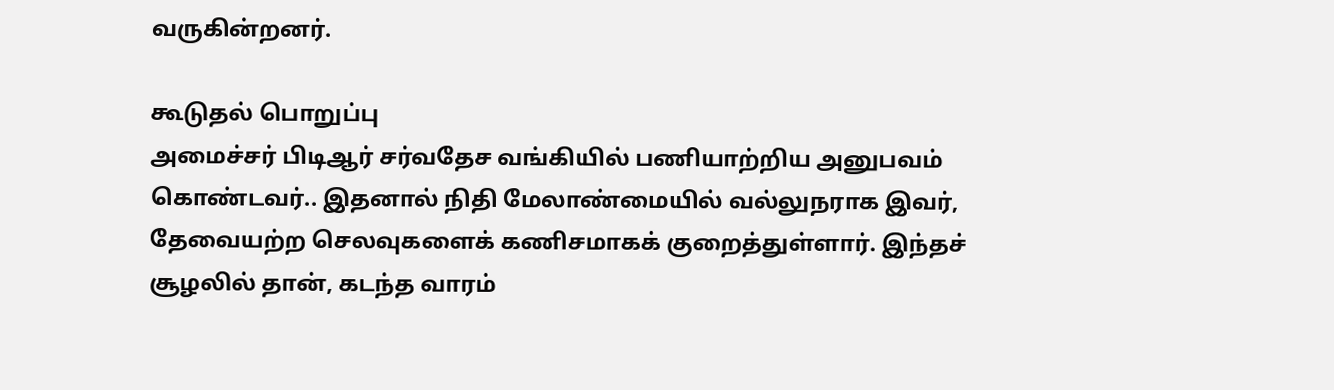வருகின்றனர்.

கூடுதல் பொறுப்பு
அமைச்சர் பிடிஆர் சர்வதேச வங்கியில் பணியாற்றிய அனுபவம் கொண்டவர்.. இதனால் நிதி மேலாண்மையில் வல்லுநராக இவர், தேவையற்ற செலவுகளைக் கணிசமாகக் குறைத்துள்ளார். இந்தச் சூழலில் தான், கடந்த வாரம்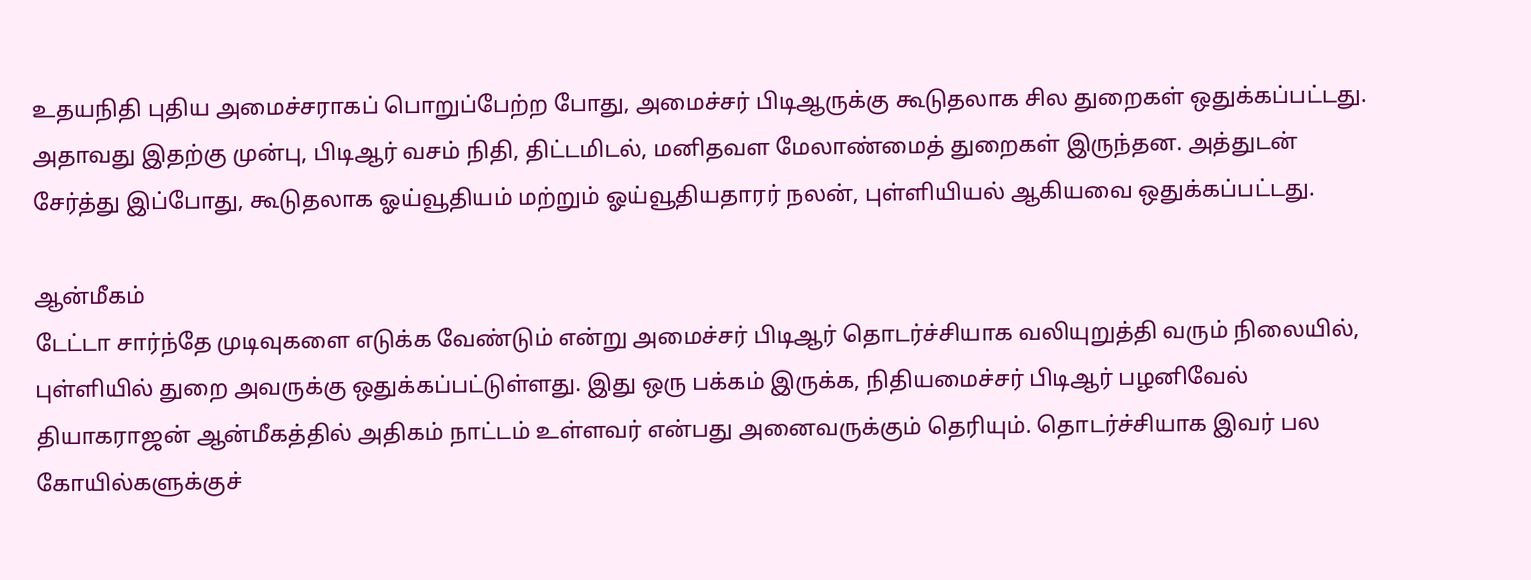உதயநிதி புதிய அமைச்சராகப் பொறுப்பேற்ற போது, அமைச்சர் பிடிஆருக்கு கூடுதலாக சில துறைகள் ஒதுக்கப்பட்டது. அதாவது இதற்கு முன்பு, பிடிஆர் வசம் நிதி, திட்டமிடல், மனிதவள மேலாண்மைத் துறைகள் இருந்தன. அத்துடன் சேர்த்து இப்போது, கூடுதலாக ஓய்வூதியம் மற்றும் ஓய்வூதியதாரர் நலன், புள்ளியியல் ஆகியவை ஒதுக்கப்பட்டது.

ஆன்மீகம்
டேட்டா சார்ந்தே முடிவுகளை எடுக்க வேண்டும் என்று அமைச்சர் பிடிஆர் தொடர்ச்சியாக வலியுறுத்தி வரும் நிலையில், புள்ளியில் துறை அவருக்கு ஒதுக்கப்பட்டுள்ளது. இது ஒரு பக்கம் இருக்க, நிதியமைச்சர் பிடிஆர் பழனிவேல் தியாகராஜன் ஆன்மீகத்தில் அதிகம் நாட்டம் உள்ளவர் என்பது அனைவருக்கும் தெரியும். தொடர்ச்சியாக இவர் பல கோயில்களுக்குச்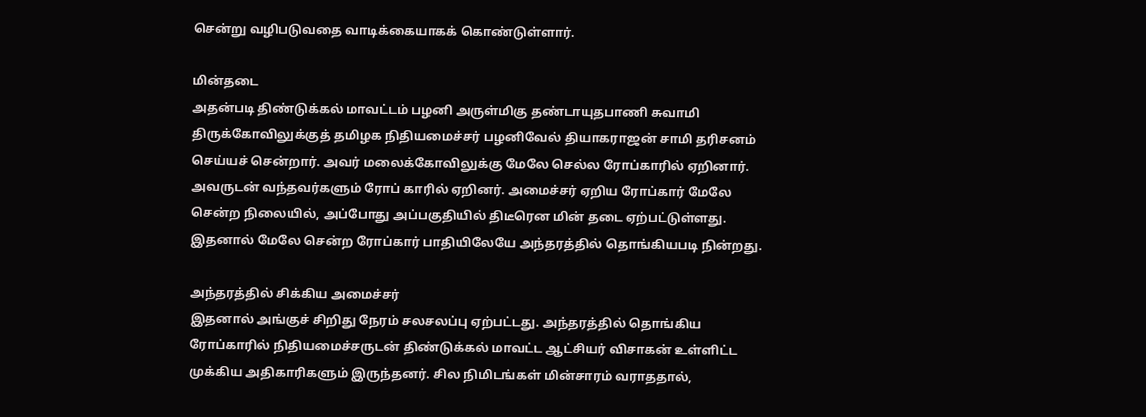சென்று வழிபடுவதை வாடிக்கையாகக் கொண்டுள்ளார்.

மின்தடை
அதன்படி திண்டுக்கல் மாவட்டம் பழனி அருள்மிகு தண்டாயுதபாணி சுவாமி திருக்கோவிலுக்குத் தமிழக நிதியமைச்சர் பழனிவேல் தியாகராஜன் சாமி தரிசனம் செய்யச் சென்றார். அவர் மலைக்கோவிலுக்கு மேலே செல்ல ரோப்காரில் ஏறினார். அவருடன் வந்தவர்களும் ரோப் காரில் ஏறினர். அமைச்சர் ஏறிய ரோப்கார் மேலே சென்ற நிலையில், அப்போது அப்பகுதியில் திடீரென மின் தடை ஏற்பட்டுள்ளது. இதனால் மேலே சென்ற ரோப்கார் பாதியிலேயே அந்தரத்தில் தொங்கியபடி நின்றது.

அந்தரத்தில் சிக்கிய அமைச்சர்
இதனால் அங்குச் சிறிது நேரம் சலசலப்பு ஏற்பட்டது. அந்தரத்தில் தொங்கிய ரோப்காரில் நிதியமைச்சருடன் திண்டுக்கல் மாவட்ட ஆட்சியர் விசாகன் உள்ளிட்ட முக்கிய அதிகாரிகளும் இருந்தனர். சில நிமிடங்கள் மின்சாரம் வராததால்,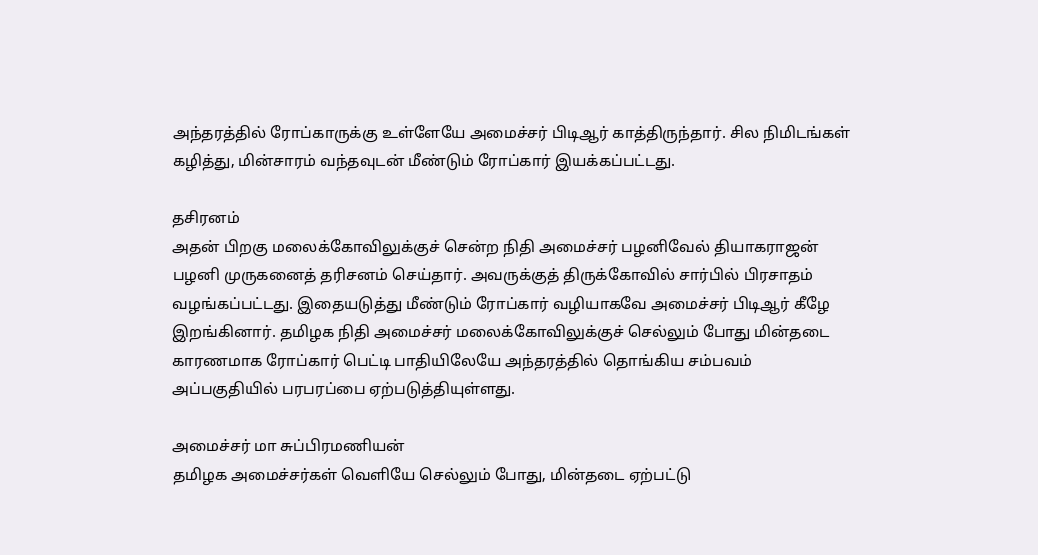அந்தரத்தில் ரோப்காருக்கு உள்ளேயே அமைச்சர் பிடிஆர் காத்திருந்தார். சில நிமிடங்கள் கழித்து, மின்சாரம் வந்தவுடன் மீண்டும் ரோப்கார் இயக்கப்பட்டது.

தசிரனம்
அதன் பிறகு மலைக்கோவிலுக்குச் சென்ற நிதி அமைச்சர் பழனிவேல் தியாகராஜன் பழனி முருகனைத் தரிசனம் செய்தார். அவருக்குத் திருக்கோவில் சார்பில் பிரசாதம் வழங்கப்பட்டது. இதையடுத்து மீண்டும் ரோப்கார் வழியாகவே அமைச்சர் பிடிஆர் கீழே இறங்கினார். தமிழக நிதி அமைச்சர் மலைக்கோவிலுக்குச் செல்லும் போது மின்தடை காரணமாக ரோப்கார் பெட்டி பாதியிலேயே அந்தரத்தில் தொங்கிய சம்பவம் அப்பகுதியில் பரபரப்பை ஏற்படுத்தியுள்ளது.

அமைச்சர் மா சுப்பிரமணியன்
தமிழக அமைச்சர்கள் வெளியே செல்லும் போது, மின்தடை ஏற்பட்டு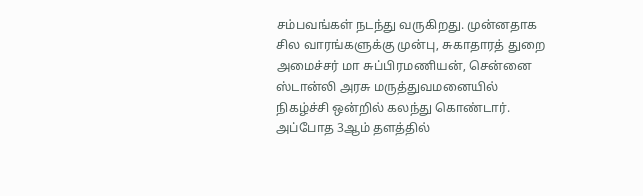சம்பவங்கள் நடந்து வருகிறது. முன்னதாக சில வாரங்களுக்கு முன்பு, சுகாதாரத் துறை அமைச்சர் மா சுப்பிரமணியன், சென்னை ஸ்டான்லி அரசு மருத்துவமனையில் நிகழ்ச்சி ஒன்றில் கலந்து கொண்டார். அப்போத 3ஆம் தளத்தில்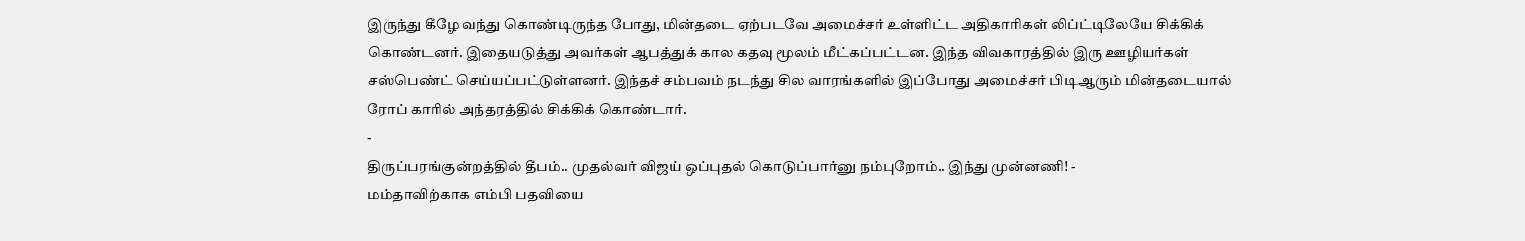இருந்து கீழே வந்து கொண்டிருந்த போது, மின்தடை ஏற்படவே அமைச்சர் உள்ளிட்ட அதிகாரிகள் லிப்ட்டிலேயே சிக்கிக் கொண்டனர். இதையடுத்து அவர்கள் ஆபத்துக் கால கதவு மூலம் மீட்கப்பட்டன. இந்த விவகாரத்தில் இரு ஊழியர்கள் சஸ்பெண்ட் செய்யப்பட்டுள்ளனர். இந்தச் சம்பவம் நடந்து சில வாரங்களில் இப்போது அமைச்சர் பிடிஆரும் மின்தடையால் ரோப் காரில் அந்தரத்தில் சிக்கிக் கொண்டார்.
-
திருப்பரங்குன்றத்தில் தீபம்.. முதல்வர் விஜய் ஒப்புதல் கொடுப்பார்னு நம்புறோம்.. இந்து முன்னணி! -
மம்தாவிற்காக எம்பி பதவியை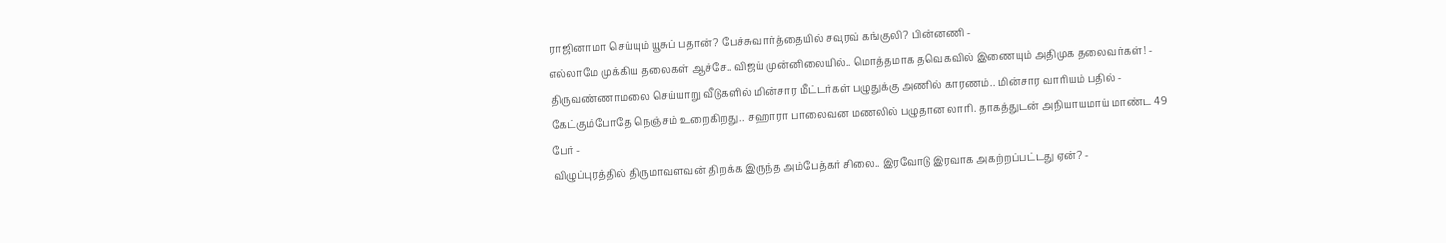ராஜினாமா செய்யும் யூசுப் பதான்? பேச்சுவார்த்தையில் சவுரவ் கங்குலி? பின்னணி -
எல்லாமே முக்கிய தலைகள் ஆச்சே.. விஜய் முன்னிலையில்.. மொத்தமாக தவெகவில் இணையும் அதிமுக தலைவர்கள்! -
திருவண்ணாமலை செய்யாறு வீடுகளில் மின்சார மீட்டர்கள் பழுதுக்கு அணில் காரணம்.. மின்சார வாரியம் பதில் -
கேட்கும்போதே நெஞ்சம் உறைகிறது.. சஹாரா பாலைவன மணலில் பழுதான லாரி. தாகத்துடன் அநியாயமாய் மாண்ட 49 பேர் -
விழுப்புரத்தில் திருமாவளவன் திறக்க இருந்த அம்பேத்கர் சிலை.. இரவோடு இரவாக அகற்றப்பட்டது ஏன்? -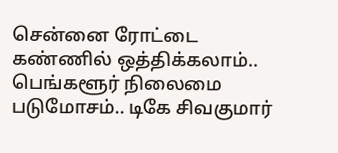சென்னை ரோட்டை கண்ணில் ஒத்திக்கலாம்.. பெங்களூர் நிலைமை படுமோசம்.. டிகே சிவகுமார்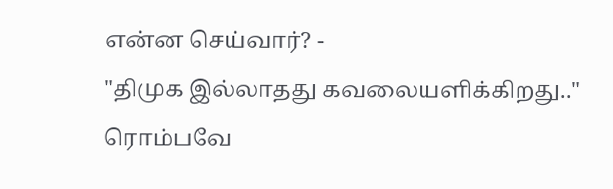என்ன செய்வார்? -
"திமுக இல்லாதது கவலையளிக்கிறது.." ரொம்பவே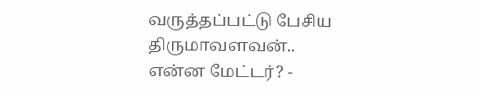வருத்தப்பட்டு பேசிய திருமாவளவன்.. என்ன மேட்டர்? -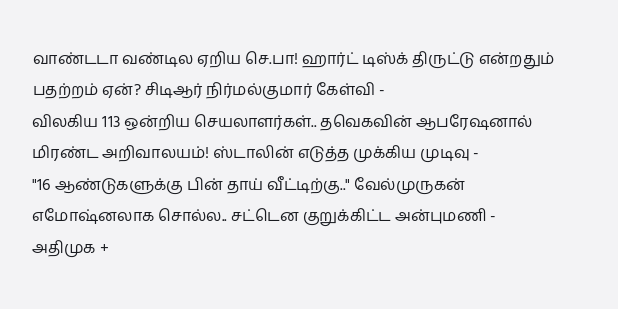வாண்டடா வண்டில ஏறிய செ.பா! ஹார்ட் டிஸ்க் திருட்டு என்றதும் பதற்றம் ஏன்? சிடிஆர் நிர்மல்குமார் கேள்வி -
விலகிய 113 ஒன்றிய செயலாளர்கள்.. தவெகவின் ஆபரேஷனால் மிரண்ட அறிவாலயம்! ஸ்டாலின் எடுத்த முக்கிய முடிவு -
"16 ஆண்டுகளுக்கு பின் தாய் வீட்டிற்கு.." வேல்முருகன் எமோஷ்னலாக சொல்ல.. சட்டென குறுக்கிட்ட அன்புமணி -
அதிமுக +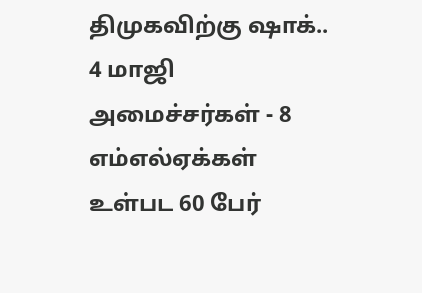திமுகவிற்கு ஷாக்.. 4 மாஜி அமைச்சர்கள் - 8 எம்எல்ஏக்கள் உள்பட 60 பேர்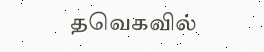தவெகவில்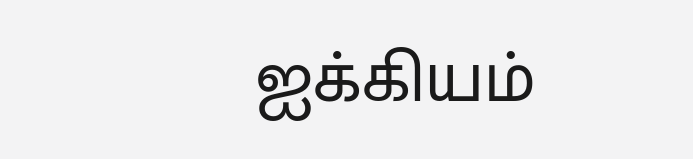ஐக்கியம்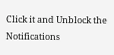Click it and Unblock the Notifications